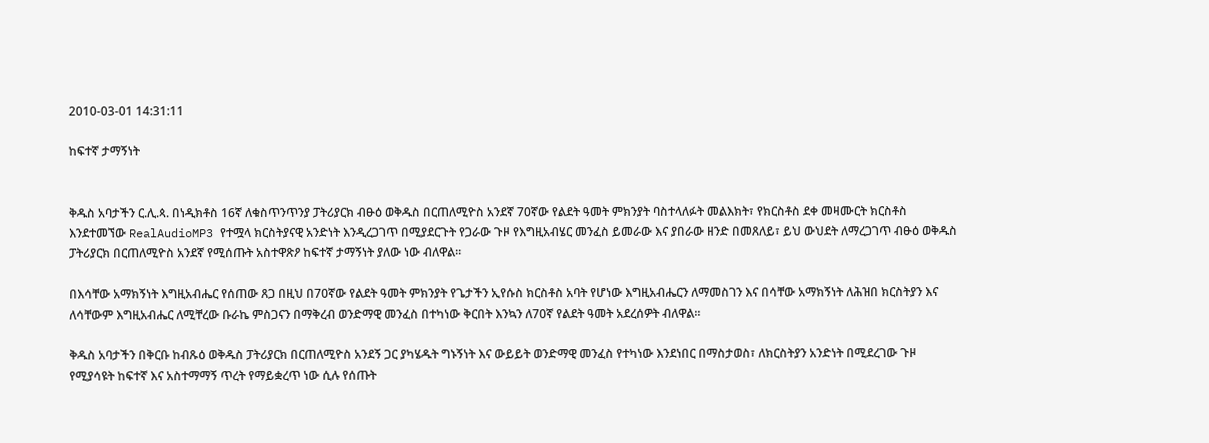2010-03-01 14:31:11

ከፍተኛ ታማኝነት


ቅዱስ አባታችን ር.ሊ.ጳ. በነዲክቶስ 16ኛ ለቁስጥንጥንያ ፓትሪያርክ ብፁዕ ወቅዱስ በርጠለሚዮስ አንደኛ 70ኛው የልደት ዓመት ምክንያት ባስተላለፉት መልእክት፣ የክርስቶስ ደቀ መዛሙርት ክርስቶስ እንደተመኘው RealAudioMP3 የተሟላ ክርስትያናዊ አንድነት እንዲረጋገጥ በሚያደርጉት የጋራው ጉዞ የእግዚአብሄር መንፈስ ይመራው እና ያበራው ዘንድ በመጸለይ፣ ይህ ውህደት ለማረጋገጥ ብፁዕ ወቅዱስ ፓትሪያርክ በርጠለሚዮስ አንደኛ የሚሰጡት አስተዋጽዖ ከፍተኛ ታማኝነት ያለው ነው ብለዋል።

በእሳቸው አማክኝነት እግዚአብሔር የሰጠው ጸጋ በዚህ በ70ኛው የልደት ዓመት ምክንያት የጌታችን ኢየሱስ ክርስቶስ አባት የሆነው እግዚአብሔርን ለማመስገን እና በሳቸው አማክኝነት ለሕዝበ ክርስትያን እና ለሳቸውም እግዚአብሔር ለሚቸረው ቡራኬ ምስጋናን በማቅረብ ወንድማዊ መንፈስ በተካነው ቅርበት እንኳን ለ70ኛ የልደት ዓመት አደረሰዎት ብለዋል።

ቅዱስ አባታችን በቅርቡ ከብጹዕ ወቅዱስ ፓትሪያርክ በርጠለሚዮስ አንደኝ ጋር ያካሄዱት ግኑኝነት እና ውይይት ወንድማዊ መንፈስ የተካነው እንደነበር በማስታወስ፣ ለክርስትያን አንድነት በሚደረገው ጉዞ የሚያሳዩት ከፍተኛ እና አስተማማኝ ጥረት የማይቋረጥ ነው ሲሉ የሰጡት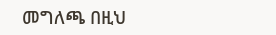መግለጫ በዚህ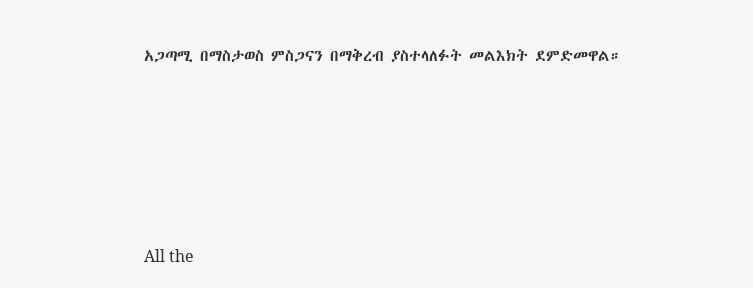አጋጣሚ በማስታወስ ምስጋናን በማቅረብ ያስተላለፉት መልእክት ደምድመዋል።








All the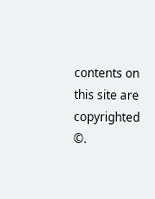contents on this site are copyrighted ©.